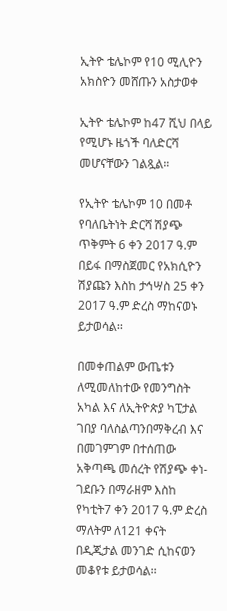ኢትዮ ቴሌኮም የ10 ሚሊዮን አክስዮን መሸጡን አስታወቀ

ኢትዮ ቴሌኮም ከ47 ሺህ በላይ የሚሆኑ ዜጎች ባለድርሻ መሆናቸውን ገልጿል።

የኢትዮ ቴሌኮም 10 በመቶ የባለቤትነት ድርሻ ሽያጭ ጥቅምት 6 ቀን 2017 ዓ.ም በይፋ በማስጀመር የአክሲዮን ሽያጩን እስከ ታኅሣስ 25 ቀን 2017 ዓ.ም ድረስ ማከናወኑ ይታወሳል፡፡

በመቀጠልም ውጤቱን ለሚመለከተው የመንግስት አካል እና ለኢትዮጵያ ካፒታል ገበያ ባለስልጣንበማቅረብ እና በመገምገም በተሰጠው አቅጣጫ መሰረት የሽያጭ ቀነ-ገደቡን በማራዘም እስከ የካቲት7 ቀን 2017 ዓ.ም ድረስ ማለትም ለ121 ቀናት በዲጂታል መንገድ ሲከናወን መቆየቱ ይታወሳል፡፡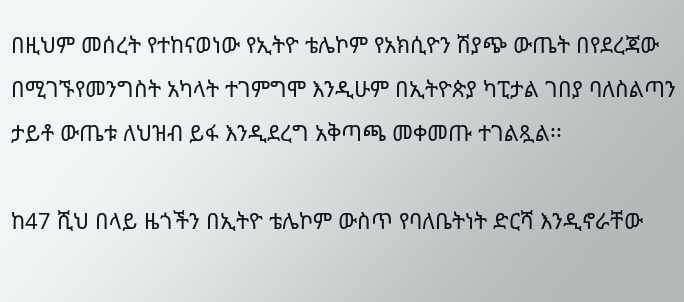በዚህም መሰረት የተከናወነው የኢትዮ ቴሌኮም የአክሲዮን ሽያጭ ውጤት በየደረጃው በሚገኙየመንግስት አካላት ተገምግሞ እንዲሁም በኢትዮጵያ ካፒታል ገበያ ባለስልጣን ታይቶ ውጤቱ ለህዝብ ይፋ እንዲደረግ አቅጣጫ መቀመጡ ተገልጿል፡፡

ከ47 ሺህ በላይ ዜጎችን በኢትዮ ቴሌኮም ውስጥ የባለቤትነት ድርሻ እንዲኖራቸው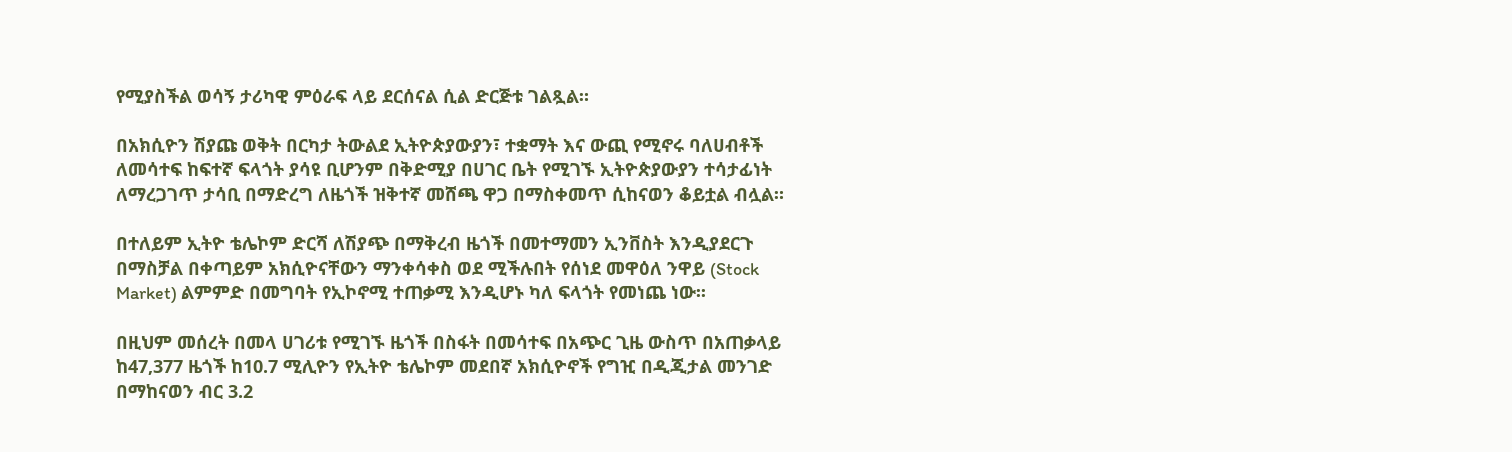የሚያስችል ወሳኝ ታሪካዊ ምዕራፍ ላይ ደርሰናል ሲል ድርጅቱ ገልጿል።

በአክሲዮን ሽያጩ ወቅት በርካታ ትውልደ ኢትዮጵያውያን፣ ተቋማት እና ውጪ የሚኖሩ ባለሀብቶች ለመሳተፍ ከፍተኛ ፍላጎት ያሳዩ ቢሆንም በቅድሚያ በሀገር ቤት የሚገኙ ኢትዮጵያውያን ተሳታፊነት ለማረጋገጥ ታሳቢ በማድረግ ለዜጎች ዝቅተኛ መሸጫ ዋጋ በማስቀመጥ ሲከናወን ቆይቷል ብሏል።

በተለይም ኢትዮ ቴሌኮም ድርሻ ለሽያጭ በማቅረብ ዜጎች በመተማመን ኢንቨስት እንዲያደርጉ በማስቻል በቀጣይም አክሲዮናቸውን ማንቀሳቀስ ወደ ሚችሉበት የሰነደ መዋዕለ ንዋይ (Stock Market) ልምምድ በመግባት የኢኮኖሚ ተጠቃሚ እንዲሆኑ ካለ ፍላጎት የመነጨ ነው፡፡

በዚህም መሰረት በመላ ሀገሪቱ የሚገኙ ዜጎች በስፋት በመሳተፍ በአጭር ጊዜ ውስጥ በአጠቃላይ ከ47,377 ዜጎች ከ10.7 ሚሊዮን የኢትዮ ቴሌኮም መደበኛ አክሲዮኖች የግዢ በዲጂታል መንገድ በማከናወን ብር 3.2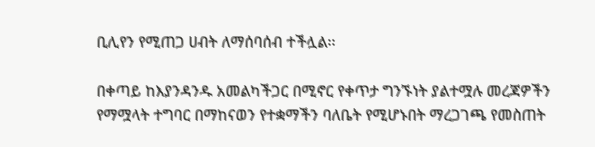ቢሊየን የሚጠጋ ሀብት ለማሰባሰብ ተችሏል፡፡

በቀጣይ ከእያንዳንዱ አመልካችጋር በሚኖር የቀጥታ ግንኙነት ያልተሟሉ መረጃዎችን የማሟላት ተግባር በማከናወን የተቋማችን ባለቤት የሚሆኑበት ማረጋገጫ የመስጠት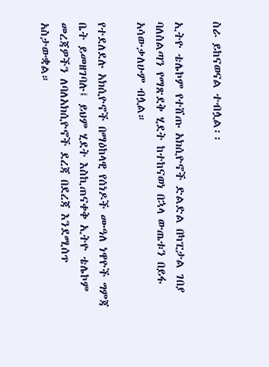ስራ ይከናወናል ተብሏል፡፡

ኢትዮ ቴሌኮም የተሸጡ አክሲዮኖች ድልድል በካፒታል ገበያ ባለስልጣን የማጽደቅ ሂደት ከተከናወነ በኋላ ውጤቱን በይፋ አሳውቃለሁም ብሏል።

የተደለደሉ አክሲዮኖች በማዕከላዊ የሰነዶች ሙዓለ ነዋዮች ግምጃ ቤት ይመዘገባሉ፤ ይህም ሂደት እስኪጠናቀቅ ኢትዮ ቴሌኮም መረጃዎችን ለባለአክሲዮኖች ደረጃ በደረጃ እንደሚሰጥ አስታውቋል።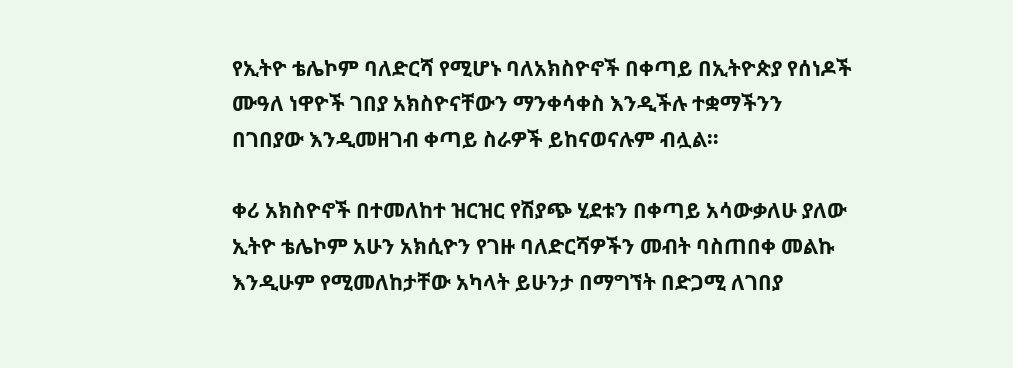የኢትዮ ቴሌኮም ባለድርሻ የሚሆኑ ባለአክስዮኖች በቀጣይ በኢትዮጵያ የሰነዶች ሙዓለ ነዋዮች ገበያ አክስዮናቸውን ማንቀሳቀስ እንዲችሉ ተቋማችንን በገበያው እንዲመዘገብ ቀጣይ ስራዎች ይከናወናሉም ብሏል።

ቀሪ አክስዮኖች በተመለከተ ዝርዝር የሽያጭ ሂደቱን በቀጣይ አሳውቃለሁ ያለው ኢትዮ ቴሌኮም አሁን አክሲዮን የገዙ ባለድርሻዎችን መብት ባስጠበቀ መልኩ እንዲሁም የሚመለከታቸው አካላት ይሁንታ በማግኘት በድጋሚ ለገበያ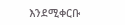እንደሚቀርቡ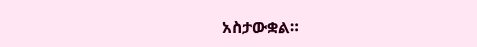አስታውቋል።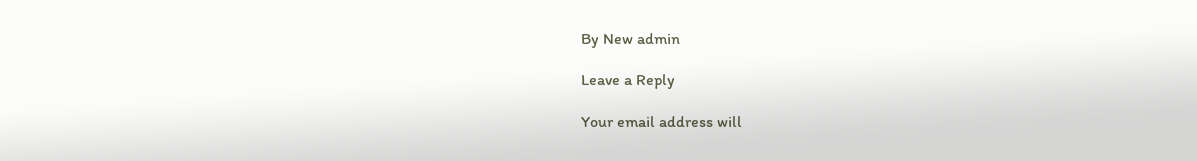By New admin

Leave a Reply

Your email address will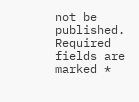not be published. Required fields are marked *